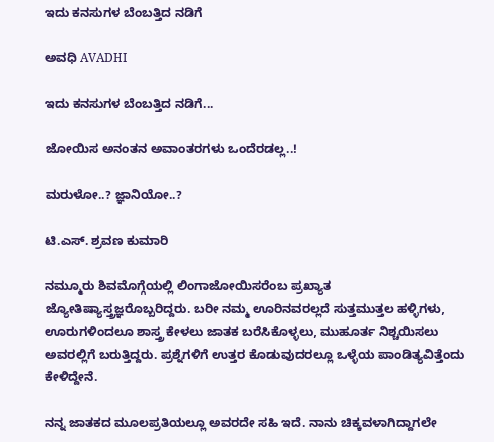ಇದು ಕನಸುಗಳ ಬೆಂಬತ್ತಿದ ನಡಿಗೆ‍

ಅವಧಿ AVADHI

ಇದು ಕನಸುಗಳ ಬೆಂಬತ್ತಿದ ನಡಿಗೆ...

ಜೋಯಿಸ ಅನಂತನ ಅವಾಂತರಗಳು ಒಂದೆರಡಲ್ಲ..!

ಮರುಳೋ..? ಜ್ಞಾನಿಯೋ..?

ಟಿ.ಎಸ್. ಶ್ರವಣ ಕುಮಾರಿ

ನಮ್ಮೂರು ಶಿವಮೊಗ್ಗೆಯಲ್ಲಿ ಲಿಂಗಾಜೋಯಿಸರೆಂಬ ಪ್ರಖ್ಯಾತ ಜ್ಯೋತಿಷ್ಯಾಸ್ತ್ರಜ್ಞರೊಬ್ಬರಿದ್ದರು. ಬರೀ ನಮ್ಮ ಊರಿನವರಲ್ಲದೆ ಸುತ್ತಮುತ್ತಲ ಹಳ್ಳಿಗಳು, ಊರುಗಳಿಂದಲೂ ಶಾಸ್ತ್ರ ಕೇಳಲು ಜಾತಕ ಬರೆಸಿಕೊಳ್ಳಲು, ಮುಹೂರ್ತ ನಿಶ್ಚಯಿಸಲು ಅವರಲ್ಲಿಗೆ ಬರುತ್ತಿದ್ದರು. ಪ್ರಶ್ನೆಗಳಿಗೆ ಉತ್ತರ ಕೊಡುವುದರಲ್ಲೂ ಒಳ್ಳೆಯ ಪಾಂಡಿತ್ಯವಿತ್ತೆಂದು ಕೇಳಿದ್ದೇನೆ.

ನನ್ನ ಜಾತಕದ ಮೂಲಪ್ರತಿಯಲ್ಲೂ ಅವರದೇ ಸಹಿ ಇದೆ. ನಾನು ಚಿಕ್ಕವಳಾಗಿದ್ದಾಗಲೇ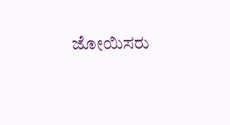ಜೋಯಿಸರು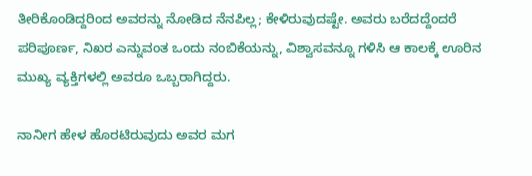ತೀರಿಕೊಂಡಿದ್ದರಿಂದ ಅವರನ್ನು ನೋಡಿದ ನೆನಪಿಲ್ಲ; ಕೇಳಿರುವುದಷ್ಟೇ. ಅವರು ಬರೆದದ್ದೆಂದರೆ ಪರಿಪೂರ್ಣ, ನಿಖರ ಎನ್ನುವಂತ ಒಂದು ನಂಬಿಕೆಯನ್ನು, ವಿಶ್ವಾಸವನ್ನೂ ಗಳಿಸಿ ಆ ಕಾಲಕ್ಕೆ ಊರಿನ ಮುಖ್ಯ ವ್ಯಕ್ತಿಗಳಲ್ಲಿ ಅವರೂ ಒಬ್ಬರಾಗಿದ್ದರು.

ನಾನೀಗ ಹೇಳ ಹೊರಟಿರುವುದು ಅವರ ಮಗ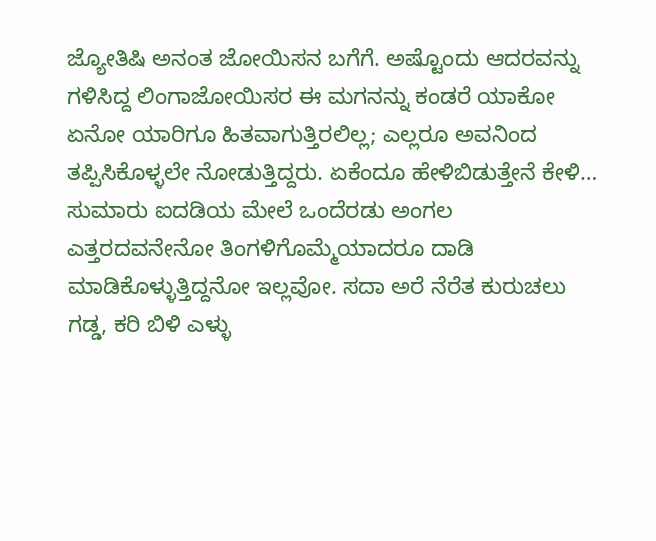ಜ್ಯೋತಿಷಿ ಅನಂತ ಜೋಯಿಸನ ಬಗೆಗೆ. ಅಷ್ಟೊಂದು ಆದರವನ್ನು ಗಳಿಸಿದ್ದ ಲಿಂಗಾಜೋಯಿಸರ ಈ ಮಗನನ್ನು ಕಂಡರೆ ಯಾಕೋ ಏನೋ ಯಾರಿಗೂ ಹಿತವಾಗುತ್ತಿರಲಿಲ್ಲ; ಎಲ್ಲರೂ ಅವನಿಂದ ತಪ್ಪಿಸಿಕೊಳ್ಳಲೇ ನೋಡುತ್ತಿದ್ದರು. ಏಕೆಂದೂ ಹೇಳಿಬಿಡುತ್ತೇನೆ ಕೇಳಿ… ಸುಮಾರು ಐದಡಿಯ ಮೇಲೆ ಒಂದೆರಡು ಅಂಗಲ ಎತ್ತರದವನೇನೋ ತಿಂಗಳಿಗೊಮ್ಮೆಯಾದರೂ ದಾಡಿ ಮಾಡಿಕೊಳ್ಳುತ್ತಿದ್ದನೋ ಇಲ್ಲವೋ. ಸದಾ ಅರೆ ನೆರೆತ ಕುರುಚಲು ಗಡ್ಡ, ಕರಿ ಬಿಳಿ ಎಳ್ಳು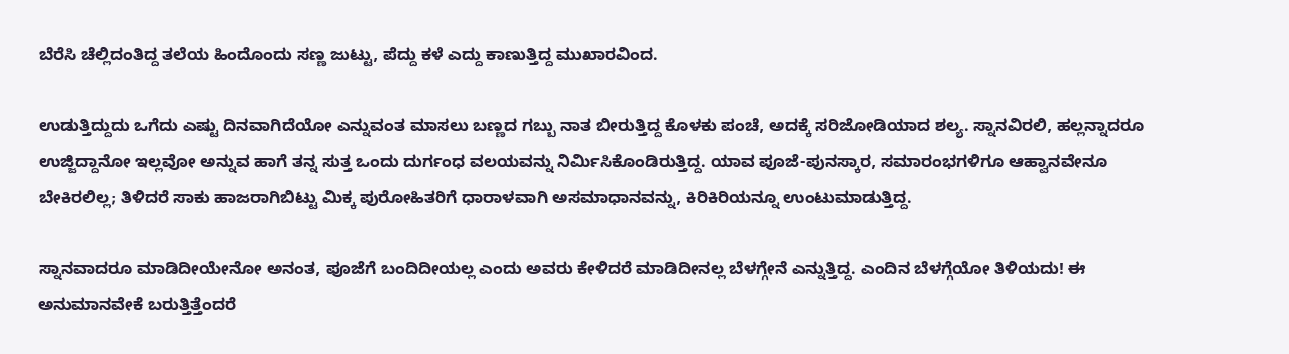ಬೆರೆಸಿ ಚೆಲ್ಲಿದಂತಿದ್ದ ತಲೆಯ ಹಿಂದೊಂದು ಸಣ್ಣ ಜುಟ್ಟು, ಪೆದ್ದು ಕಳೆ ಎದ್ದು ಕಾಣುತ್ತಿದ್ದ ಮುಖಾರವಿಂದ.

ಉಡುತ್ತಿದ್ದುದು ಒಗೆದು ಎಷ್ಟು ದಿನವಾಗಿದೆಯೋ ಎನ್ನುವಂತ ಮಾಸಲು ಬಣ್ಣದ ಗಬ್ಬು ನಾತ ಬೀರುತ್ತಿದ್ದ ಕೊಳಕು ಪಂಚೆ, ಅದಕ್ಕೆ ಸರಿಜೋಡಿಯಾದ ಶಲ್ಯ. ಸ್ನಾನವಿರಲಿ, ಹಲ್ಲನ್ನಾದರೂ ಉಜ್ಜಿದ್ದಾನೋ ಇಲ್ಲವೋ ಅನ್ನುವ ಹಾಗೆ ತನ್ನ ಸುತ್ತ ಒಂದು ದುರ್ಗಂಧ ವಲಯವನ್ನು ನಿರ್ಮಿಸಿಕೊಂಡಿರುತ್ತಿದ್ದ. ಯಾವ ಪೂಜೆ-ಪುನಸ್ಕಾರ, ಸಮಾರಂಭಗಳಿಗೂ ಆಹ್ವಾನವೇನೂ ಬೇಕಿರಲಿಲ್ಲ; ತಿಳಿದರೆ ಸಾಕು ಹಾಜರಾಗಿಬಿಟ್ಟು ಮಿಕ್ಕ ಪುರೋಹಿತರಿಗೆ ಧಾರಾಳವಾಗಿ ಅಸಮಾಧಾನವನ್ನು, ಕಿರಿಕಿರಿಯನ್ನೂ ಉಂಟುಮಾಡುತ್ತಿದ್ದ.

ಸ್ನಾನವಾದರೂ ಮಾಡಿದೀಯೇನೋ ಅನಂತ, ಪೂಜೆಗೆ ಬಂದಿದೀಯಲ್ಲ ಎಂದು ಅವರು ಕೇಳಿದರೆ ಮಾಡಿದೀನಲ್ಲ ಬೆಳಗ್ಗೇನೆ ಎನ್ನುತ್ತಿದ್ದ. ಎಂದಿನ ಬೆಳಗ್ಗೆಯೋ ತಿಳಿಯದು! ಈ ಅನುಮಾನವೇಕೆ ಬರುತ್ತಿತ್ತೆಂದರೆ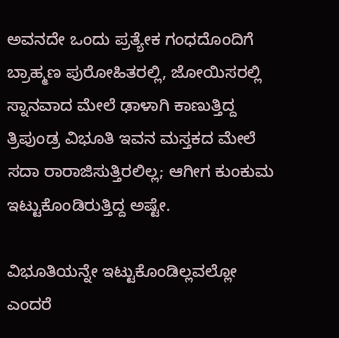ಅವನದೇ ಒಂದು ಪ್ರತ್ಯೇಕ ಗಂಧದೊಂದಿಗೆ ಬ್ರಾಹ್ಮಣ ಪುರೋಹಿತರಲ್ಲಿ, ಜೋಯಿಸರಲ್ಲಿ ಸ್ನಾನವಾದ ಮೇಲೆ ಢಾಳಾಗಿ ಕಾಣುತ್ತಿದ್ದ ತ್ರಿಪುಂಡ್ರ ವಿಭೂತಿ ಇವನ ಮಸ್ತಕದ ಮೇಲೆ ಸದಾ ರಾರಾಜಿಸುತ್ತಿರಲಿಲ್ಲ; ಆಗೀಗ ಕುಂಕುಮ ಇಟ್ಟುಕೊಂಡಿರುತ್ತಿದ್ದ ಅಷ್ಟೇ.

ವಿಭೂತಿಯನ್ನೇ ಇಟ್ಟುಕೊಂಡಿಲ್ಲವಲ್ಲೋ ಎಂದರೆ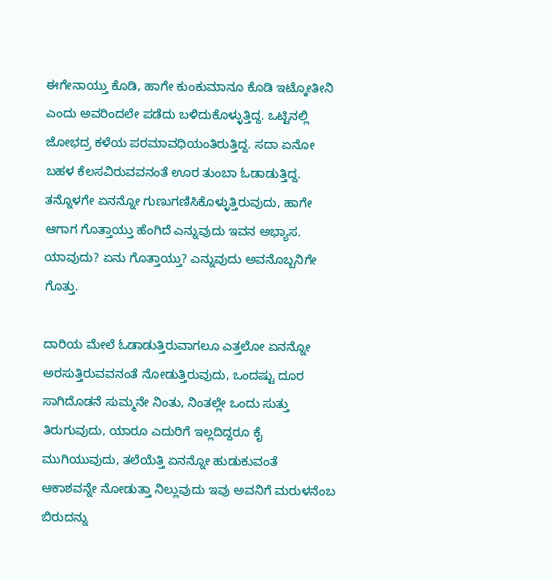ಈಗೇನಾಯ್ತು ಕೊಡಿ, ಹಾಗೇ ಕುಂಕುಮಾನೂ ಕೊಡಿ ಇಟ್ಕೋತೀನಿ ಎಂದು ಅವರಿಂದಲೇ ಪಡೆದು ಬಳಿದುಕೊಳ್ಳುತ್ತಿದ್ದ. ಒಟ್ಟಿನಲ್ಲಿ ಜೋಭದ್ರ ಕಳೆಯ ಪರಮಾವಧಿಯಂತಿರುತ್ತಿದ್ದ. ಸದಾ ಏನೋ ಬಹಳ ಕೆಲಸವಿರುವವನಂತೆ ಊರ ತುಂಬಾ ಓಡಾಡುತ್ತಿದ್ದ. ತನ್ನೊಳಗೇ ಏನನ್ನೋ ಗುಣುಗಣಿಸಿಕೊಳ್ಳುತ್ತಿರುವುದು, ಹಾಗೇ ಆಗಾಗ ಗೊತ್ತಾಯ್ತು ಹೆಂಗಿದೆ ಎನ್ನುವುದು ಇವನ ಅಭ್ಯಾಸ. ಯಾವುದು? ಏನು ಗೊತ್ತಾಯ್ತು? ಎನ್ನುವುದು ಅವನೊಬ್ಬನಿಗೇ ಗೊತ್ತು.

ದಾರಿಯ ಮೇಲೆ ಓಡಾಡುತ್ತಿರುವಾಗಲೂ ಎತ್ತಲೋ ಏನನ್ನೋ ಅರಸುತ್ತಿರುವವನಂತೆ ನೋಡುತ್ತಿರುವುದು, ಒಂದಷ್ಟು ದೂರ ಸಾಗಿದೊಡನೆ ಸುಮ್ಮನೇ ನಿಂತು, ನಿಂತಲ್ಲೇ ಒಂದು ಸುತ್ತು ತಿರುಗುವುದು, ಯಾರೂ ಎದುರಿಗೆ ಇಲ್ಲದಿದ್ದರೂ ಕೈ ಮುಗಿಯುವುದು, ತಲೆಯೆತ್ತಿ ಏನನ್ನೋ ಹುಡುಕುವಂತೆ ಆಕಾಶವನ್ನೇ ನೋಡುತ್ತಾ ನಿಲ್ಲುವುದು ಇವು ಅವನಿಗೆ ಮರುಳನೆಂಬ ಬಿರುದನ್ನು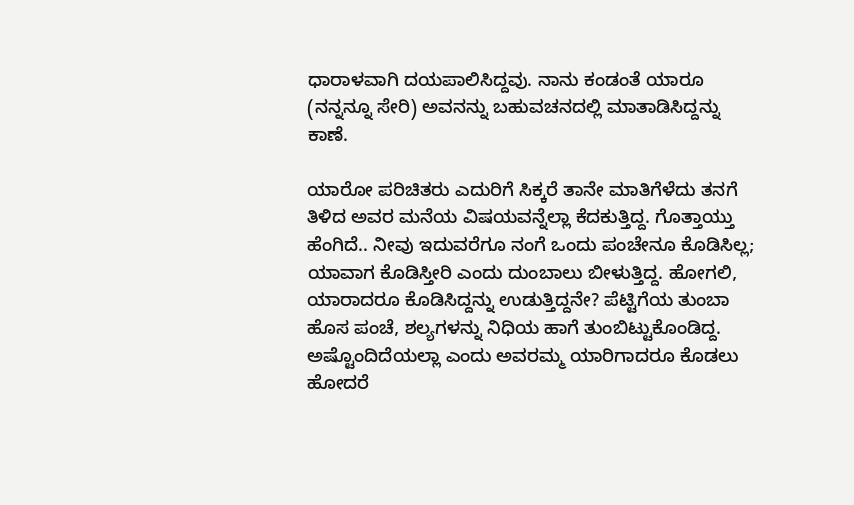ಧಾರಾಳವಾಗಿ ದಯಪಾಲಿಸಿದ್ದವು. ನಾನು ಕಂಡಂತೆ ಯಾರೂ (ನನ್ನನ್ನೂ ಸೇರಿ) ಅವನನ್ನು ಬಹುವಚನದಲ್ಲಿ ಮಾತಾಡಿಸಿದ್ದನ್ನು ಕಾಣೆ.

ಯಾರೋ ಪರಿಚಿತರು ಎದುರಿಗೆ ಸಿಕ್ಕರೆ ತಾನೇ ಮಾತಿಗೆಳೆದು ತನಗೆ ತಿಳಿದ ಅವರ ಮನೆಯ ವಿಷಯವನ್ನೆಲ್ಲಾ ಕೆದಕುತ್ತಿದ್ದ. ಗೊತ್ತಾಯ್ತು ಹೆಂಗಿದೆ.. ನೀವು ಇದುವರೆಗೂ ನಂಗೆ ಒಂದು ಪಂಚೇನೂ ಕೊಡಿಸಿಲ್ಲ; ಯಾವಾಗ ಕೊಡಿಸ್ತೀರಿ ಎಂದು ದುಂಬಾಲು ಬೀಳುತ್ತಿದ್ದ. ಹೋಗಲಿ, ಯಾರಾದರೂ ಕೊಡಿಸಿದ್ದನ್ನು ಉಡುತ್ತಿದ್ದನೇ? ಪೆಟ್ಟಿಗೆಯ ತುಂಬಾ ಹೊಸ ಪಂಚೆ, ಶಲ್ಯಗಳನ್ನು ನಿಧಿಯ ಹಾಗೆ ತುಂಬಿಟ್ಟುಕೊಂಡಿದ್ದ. ಅಷ್ಟೊಂದಿದೆಯಲ್ಲಾ ಎಂದು ಅವರಮ್ಮ ಯಾರಿಗಾದರೂ ಕೊಡಲು ಹೋದರೆ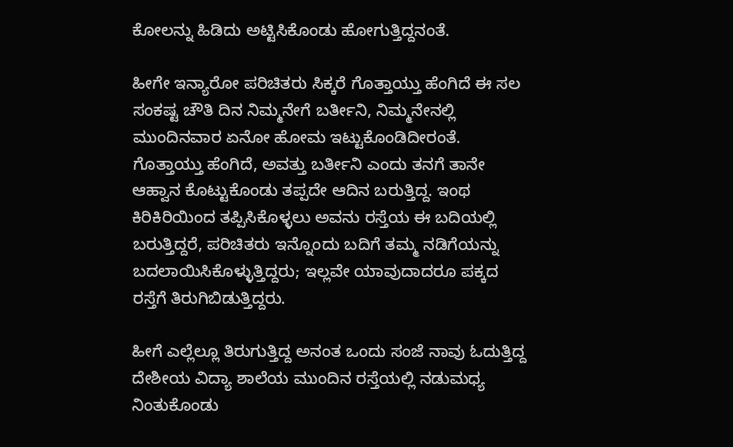ಕೋಲನ್ನು ಹಿಡಿದು ಅಟ್ಟಿಸಿಕೊಂಡು ಹೋಗುತ್ತಿದ್ದನಂತೆ.

ಹೀಗೇ ಇನ್ಯಾರೋ ಪರಿಚಿತರು ಸಿಕ್ಕರೆ ಗೊತ್ತಾಯ್ತು ಹೆಂಗಿದೆ ಈ ಸಲ ಸಂಕಷ್ಟ ಚೌತಿ ದಿನ ನಿಮ್ಮನೇಗೆ ಬರ್ತೀನಿ, ನಿಮ್ಮನೇನಲ್ಲಿ ಮುಂದಿನವಾರ ಏನೋ ಹೋಮ ಇಟ್ಟುಕೊಂಡಿದೀರಂತೆ. ಗೊತ್ತಾಯ್ತು ಹೆಂಗಿದೆ, ಅವತ್ತು ಬರ್ತೀನಿ ಎಂದು ತನಗೆ ತಾನೇ ಆಹ್ವಾನ ಕೊಟ್ಟುಕೊಂಡು ತಪ್ಪದೇ ಆದಿನ ಬರುತ್ತಿದ್ದ. ಇಂಥ ಕಿರಿಕಿರಿಯಿಂದ ತಪ್ಪಿಸಿಕೊಳ್ಳಲು ಅವನು ರಸ್ತೆಯ ಈ ಬದಿಯಲ್ಲಿ ಬರುತ್ತಿದ್ದರೆ, ಪರಿಚಿತರು ಇನ್ನೊಂದು ಬದಿಗೆ ತಮ್ಮ ನಡಿಗೆಯನ್ನು ಬದಲಾಯಿಸಿಕೊಳ್ಳುತ್ತಿದ್ದರು; ಇಲ್ಲವೇ ಯಾವುದಾದರೂ ಪಕ್ಕದ ರಸ್ತೆಗೆ ತಿರುಗಿಬಿಡುತ್ತಿದ್ದರು.

ಹೀಗೆ ಎಲ್ಲೆಲ್ಲೂ ತಿರುಗುತ್ತಿದ್ದ ಅನಂತ ಒಂದು ಸಂಜೆ ನಾವು ಓದುತ್ತಿದ್ದ ದೇಶೀಯ ವಿದ್ಯಾ ಶಾಲೆಯ ಮುಂದಿನ ರಸ್ತೆಯಲ್ಲಿ ನಡುಮಧ್ಯ ನಿಂತುಕೊಂಡು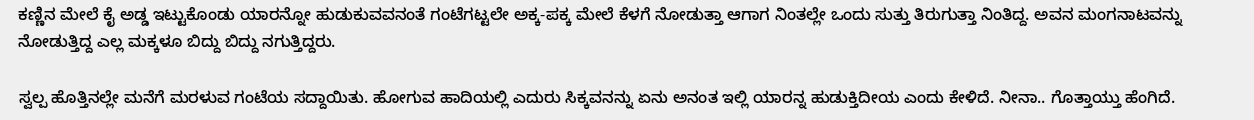ಕಣ್ಣಿನ ಮೇಲೆ ಕೈ ಅಡ್ಡ ಇಟ್ಟುಕೊಂಡು ಯಾರನ್ನೋ ಹುಡುಕುವವನಂತೆ ಗಂಟೆಗಟ್ಟಲೇ ಅಕ್ಕ-ಪಕ್ಕ ಮೇಲೆ ಕೆಳಗೆ ನೋಡುತ್ತಾ ಆಗಾಗ ನಿಂತಲ್ಲೇ ಒಂದು ಸುತ್ತು ತಿರುಗುತ್ತಾ ನಿಂತಿದ್ದ. ಅವನ ಮಂಗನಾಟವನ್ನು ನೋಡುತ್ತಿದ್ದ ಎಲ್ಲ ಮಕ್ಕಳೂ ಬಿದ್ದು ಬಿದ್ದು ನಗುತ್ತಿದ್ದರು.

ಸ್ವಲ್ಪ ಹೊತ್ತಿನಲ್ಲೇ ಮನೆಗೆ ಮರಳುವ ಗಂಟೆಯ ಸದ್ದಾಯಿತು. ಹೋಗುವ ಹಾದಿಯಲ್ಲಿ ಎದುರು ಸಿಕ್ಕವನನ್ನು ಏನು ಅನಂತ ಇಲ್ಲಿ ಯಾರನ್ನ ಹುಡುಕ್ತಿದೀಯ ಎಂದು ಕೇಳಿದೆ. ನೀನಾ.. ಗೊತ್ತಾಯ್ತು ಹೆಂಗಿದೆ.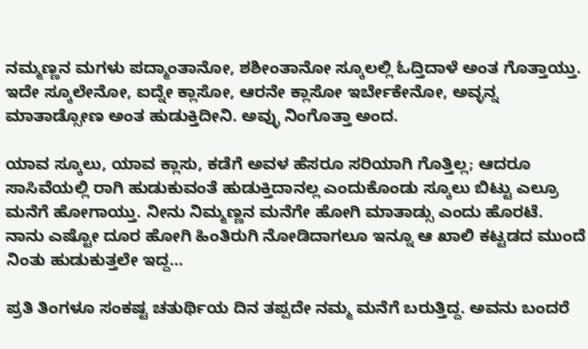ನಮ್ಮಣ್ಣನ ಮಗಳು ಪದ್ಮಾಂತಾನೋ, ಶಶೀಂತಾನೋ ಸ್ಕೂಲಲ್ಲಿ ಓದ್ತಿದಾಳೆ ಅಂತ ಗೊತ್ತಾಯ್ತು. ಇದೇ ಸ್ಕೂಲೇನೋ, ಐದ್ನೇ ಕ್ಲಾಸೋ, ಆರನೇ ಕ್ಲಾಸೋ ಇರ್ಬೇಕೇನೋ, ಅವ್ಳನ್ನ ಮಾತಾಡ್ಸೋಣ ಅಂತ ಹುಡುಕ್ತಿದೀನಿ. ಅವ್ಳು ನಿಂಗೊತ್ತಾ ಅಂದ.

ಯಾವ ಸ್ಕೂಲು, ಯಾವ ಕ್ಲಾಸು, ಕಡೆಗೆ ಅವಳ ಹೆಸರೂ ಸರಿಯಾಗಿ ಗೊತ್ತಿಲ್ಲ; ಆದರೂ ಸಾಸಿವೆಯಲ್ಲಿ ರಾಗಿ ಹುಡುಕುವಂತೆ ಹುಡುಕ್ತಿದಾನಲ್ಲ ಎಂದುಕೊಂಡು ಸ್ಕೂಲು ಬಿಟ್ಟು ಎಲ್ರೂ ಮನೆಗೆ ಹೋಗಾಯ್ತು. ನೀನು ನಿಮ್ಮಣ್ಣನ ಮನೆಗೇ ಹೋಗಿ ಮಾತಾಡ್ಸು ಎಂದು ಹೊರಟೆ. ನಾನು ಎಷ್ಟೋ ದೂರ ಹೋಗಿ ಹಿಂತಿರುಗಿ ನೋಡಿದಾಗಲೂ ಇನ್ನೂ ಆ ಖಾಲಿ ಕಟ್ಟಡದ ಮುಂದೆ ನಿಂತು ಹುಡುಕುತ್ತಲೇ ಇದ್ದ…

ಪ್ರತಿ ತಿಂಗಳೂ ಸಂಕಷ್ಟ ಚತುರ್ಥಿಯ ದಿನ ತಪ್ಪದೇ ನಮ್ಮ ಮನೆಗೆ ಬರುತ್ತಿದ್ದ. ಅವನು ಬಂದರೆ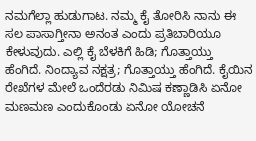ನಮಗೆಲ್ಲಾ ಹುಡುಗಾಟ. ನಮ್ಮ ಕೈ ತೋರಿಸಿ ನಾನು ಈ ಸಲ ಪಾಸಾಗ್ತೀನಾ ಅನಂತ ಎಂದು ಪ್ರತಿಬಾರಿಯೂ ಕೇಳುವುದು. ಎಲ್ಲಿ ಕೈ ಬೆಳಕಿಗೆ ಹಿಡಿ; ಗೊತ್ತಾಯ್ತು ಹೆಂಗಿದೆ. ನಿಂದ್ಯಾವ ನಕ್ಷತ್ರ; ಗೊತ್ತಾಯ್ತು ಹೆಂಗಿದೆ. ಕೈಯಿನ ರೇಖೆಗಳ ಮೇಲೆ ಒಂದೆರಡು ನಿಮಿಷ ಕಣ್ಣಾಡಿಸಿ ಏನೋ ಮಣಮಣ ಎಂದುಕೊಂಡು ಏನೋ ಯೋಚನೆ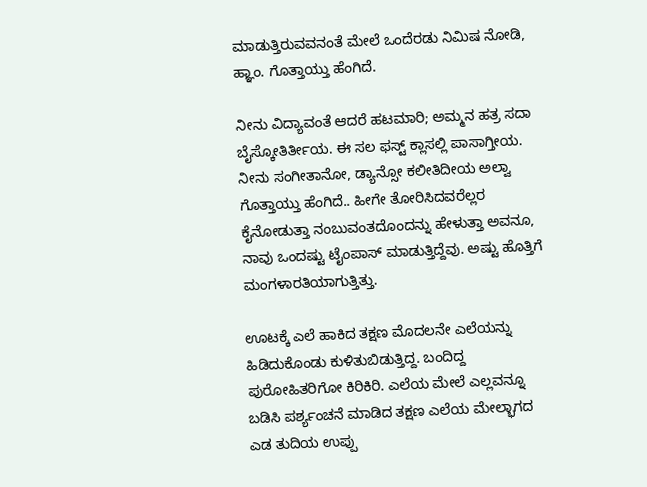ಮಾಡುತ್ತಿರುವವನಂತೆ ಮೇಲೆ ಒಂದೆರಡು ನಿಮಿಷ ನೋಡಿ, ಹ್ಞಾಂ. ಗೊತ್ತಾಯ್ತು ಹೆಂಗಿದೆ.

ನೀನು ವಿದ್ಯಾವಂತೆ ಆದರೆ ಹಟಮಾರಿ; ಅಮ್ಮನ ಹತ್ರ ಸದಾ ಬೈಸ್ಕೋತಿರ್ತೀಯ. ಈ ಸಲ ಫಸ್ಟ್ ಕ್ಲಾಸಲ್ಲಿ ಪಾಸಾಗ್ತೀಯ. ನೀನು ಸಂಗೀತಾನೋ, ಡ್ಯಾನ್ಸೋ ಕಲೀತಿದೀಯ ಅಲ್ವಾ ಗೊತ್ತಾಯ್ತು ಹೆಂಗಿದೆ.. ಹೀಗೇ ತೋರಿಸಿದವರೆಲ್ಲರ ಕೈನೋಡುತ್ತಾ ನಂಬುವಂತದೊಂದನ್ನು ಹೇಳುತ್ತಾ ಅವನೂ, ನಾವು ಒಂದಷ್ಟು ಟೈಂಪಾಸ್ ಮಾಡುತ್ತಿದ್ದೆವು. ಅಷ್ಟು ಹೊತ್ತಿಗೆ ಮಂಗಳಾರತಿಯಾಗುತ್ತಿತ್ತು.

ಊಟಕ್ಕೆ ಎಲೆ ಹಾಕಿದ ತಕ್ಷಣ ಮೊದಲನೇ ಎಲೆಯನ್ನು ಹಿಡಿದುಕೊಂಡು ಕುಳಿತುಬಿಡುತ್ತಿದ್ದ. ಬಂದಿದ್ದ ಪುರೋಹಿತರಿಗೋ ಕಿರಿಕಿರಿ. ಎಲೆಯ ಮೇಲೆ ಎಲ್ಲವನ್ನೂ ಬಡಿಸಿ ಪರ್ಶ್ಯಂಚನೆ ಮಾಡಿದ ತಕ್ಷಣ ಎಲೆಯ ಮೇಲ್ಭಾಗದ ಎಡ ತುದಿಯ ಉಪ್ಪು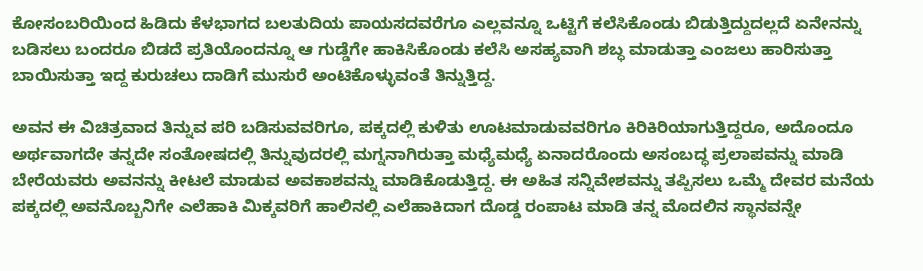ಕೋಸಂಬರಿಯಿಂದ ಹಿಡಿದು ಕೆಳಭಾಗದ ಬಲತುದಿಯ ಪಾಯಸದವರೆಗೂ ಎಲ್ಲವನ್ನೂ ಒಟ್ಟಿಗೆ ಕಲೆಸಿಕೊಂಡು ಬಿಡುತ್ತಿದ್ದುದಲ್ಲದೆ ಏನೇನನ್ನು ಬಡಿಸಲು ಬಂದರೂ ಬಿಡದೆ ಪ್ರತಿಯೊಂದನ್ನೂ ಆ ಗುಡ್ಡೆಗೇ ಹಾಕಿಸಿಕೊಂಡು ಕಲೆಸಿ ಅಸಹ್ಯವಾಗಿ ಶಬ್ಧ ಮಾಡುತ್ತಾ ಎಂಜಲು ಹಾರಿಸುತ್ತಾ ಬಾಯಿಸುತ್ತಾ ಇದ್ದ ಕುರುಚಲು ದಾಡಿಗೆ ಮುಸುರೆ ಅಂಟಿಕೊಳ್ಳುವಂತೆ ತಿನ್ನುತ್ತಿದ್ದ.

ಅವನ ಈ ವಿಚಿತ್ರವಾದ ತಿನ್ನುವ ಪರಿ ಬಡಿಸುವವರಿಗೂ, ಪಕ್ಕದಲ್ಲಿ ಕುಳಿತು ಊಟಮಾಡುವವರಿಗೂ ಕಿರಿಕಿರಿಯಾಗುತ್ತಿದ್ದರೂ, ಅದೊಂದೂ ಅರ್ಥವಾಗದೇ ತನ್ನದೇ ಸಂತೋಷದಲ್ಲಿ ತಿನ್ನುವುದರಲ್ಲಿ ಮಗ್ನನಾಗಿರುತ್ತಾ ಮಧ್ಯೆಮಧ್ಯೆ ಏನಾದರೊಂದು ಅಸಂಬದ್ಧ ಪ್ರಲಾಪವನ್ನು ಮಾಡಿ ಬೇರೆಯವರು ಅವನನ್ನು ಕೀಟಲೆ ಮಾಡುವ ಅವಕಾಶವನ್ನು ಮಾಡಿಕೊಡುತ್ತಿದ್ದ. ಈ ಅಹಿತ ಸನ್ನಿವೇಶವನ್ನು ತಪ್ಪಿಸಲು ಒಮ್ಮೆ ದೇವರ ಮನೆಯ ಪಕ್ಕದಲ್ಲಿ ಅವನೊಬ್ಬನಿಗೇ ಎಲೆಹಾಕಿ ಮಿಕ್ಕವರಿಗೆ ಹಾಲಿನಲ್ಲಿ ಎಲೆಹಾಕಿದಾಗ ದೊಡ್ಡ ರಂಪಾಟ ಮಾಡಿ ತನ್ನ ಮೊದಲಿನ ಸ್ಥಾನವನ್ನೇ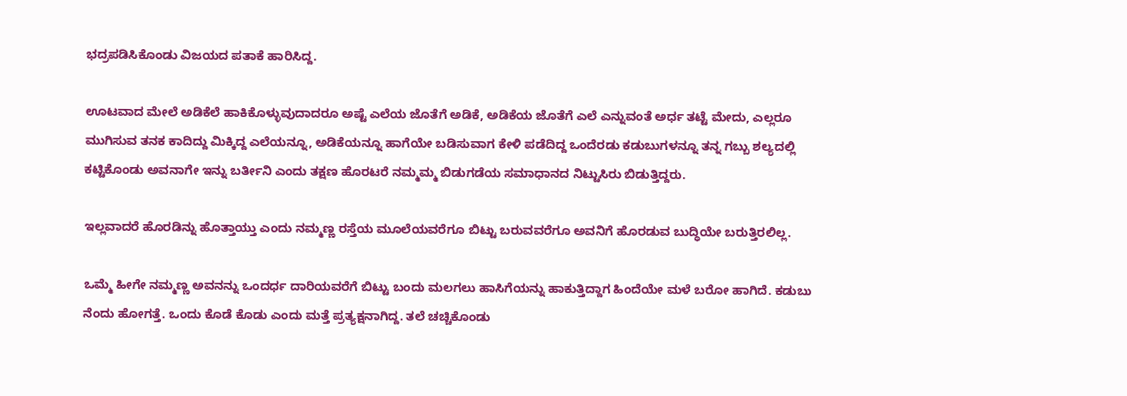ಭದ್ರಪಡಿಸಿಕೊಂಡು ವಿಜಯದ ಪತಾಕೆ ಹಾರಿಸಿದ್ದ.

ಊಟವಾದ ಮೇಲೆ ಅಡಿಕೆಲೆ ಹಾಕಿಕೊಳ್ಳುವುದಾದರೂ ಅಷ್ಟೆ ಎಲೆಯ ಜೊತೆಗೆ ಅಡಿಕೆ, ಅಡಿಕೆಯ ಜೊತೆಗೆ ಎಲೆ ಎನ್ನುವಂತೆ ಅರ್ಧ ತಟ್ಟೆ ಮೇದು, ಎಲ್ಲರೂ ಮುಗಿಸುವ ತನಕ ಕಾದಿದ್ದು ಮಿಕ್ಕಿದ್ದ ಎಲೆಯನ್ನೂ, ಅಡಿಕೆಯನ್ನೂ ಹಾಗೆಯೇ ಬಡಿಸುವಾಗ ಕೇಳಿ ಪಡೆದಿದ್ದ ಒಂದೆರಡು ಕಡುಬುಗಳನ್ನೂ ತನ್ನ ಗಬ್ಬು ಶಲ್ಯದಲ್ಲಿ ಕಟ್ಟಿಕೊಂಡು ಅವನಾಗೇ ಇನ್ನು ಬರ್ತೀನಿ ಎಂದು ತಕ್ಷಣ ಹೊರಟರೆ ನಮ್ಮಮ್ಮ ಬಿಡುಗಡೆಯ ಸಮಾಧಾನದ ನಿಟ್ಟುಸಿರು ಬಿಡುತ್ತಿದ್ದರು.

ಇಲ್ಲವಾದರೆ ಹೊರಡಿನ್ನು ಹೊತ್ತಾಯ್ತು ಎಂದು ನಮ್ಮಣ್ಣ ರಸ್ತೆಯ ಮೂಲೆಯವರೆಗೂ ಬಿಟ್ಟು ಬರುವವರೆಗೂ ಅವನಿಗೆ ಹೊರಡುವ ಬುದ್ಧಿಯೇ ಬರುತ್ತಿರಲಿಲ್ಲ.

ಒಮ್ಮೆ ಹೀಗೇ ನಮ್ಮಣ್ಣ ಅವನನ್ನು ಒಂದರ್ಧ ದಾರಿಯವರೆಗೆ ಬಿಟ್ಟು ಬಂದು ಮಲಗಲು ಹಾಸಿಗೆಯನ್ನು ಹಾಕುತ್ತಿದ್ದಾಗ ಹಿಂದೆಯೇ ಮಳೆ ಬರೋ ಹಾಗಿದೆ. ಕಡುಬು ನೆಂದು ಹೋಗತ್ತೆ. ಒಂದು ಕೊಡೆ ಕೊಡು ಎಂದು ಮತ್ತೆ ಪ್ರತ್ಯಕ್ಷನಾಗಿದ್ದ. ತಲೆ ಚಚ್ಚಿಕೊಂಡು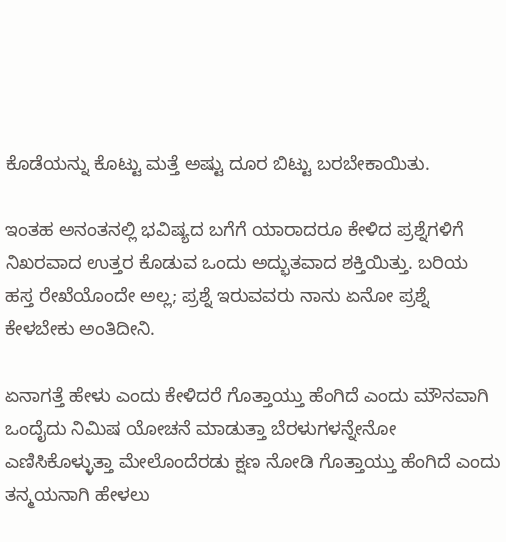ಕೊಡೆಯನ್ನು ಕೊಟ್ಟು ಮತ್ತೆ ಅಷ್ಟು ದೂರ ಬಿಟ್ಟು ಬರಬೇಕಾಯಿತು.

ಇಂತಹ ಅನಂತನಲ್ಲಿ ಭವಿಷ್ಯದ ಬಗೆಗೆ ಯಾರಾದರೂ ಕೇಳಿದ ಪ್ರಶ್ನೆಗಳಿಗೆ ನಿಖರವಾದ ಉತ್ತರ ಕೊಡುವ ಒಂದು ಅದ್ಭುತವಾದ ಶಕ್ತಿಯಿತ್ತು. ಬರಿಯ ಹಸ್ತ ರೇಖೆಯೊಂದೇ ಅಲ್ಲ; ಪ್ರಶ್ನೆ ಇರುವವರು ನಾನು ಏನೋ ಪ್ರಶ್ನೆ ಕೇಳಬೇಕು ಅಂತಿದೀನಿ.

ಏನಾಗತ್ತೆ ಹೇಳು ಎಂದು ಕೇಳಿದರೆ ಗೊತ್ತಾಯ್ತು ಹೆಂಗಿದೆ ಎಂದು ಮೌನವಾಗಿ ಒಂದೈದು ನಿಮಿಷ ಯೋಚನೆ ಮಾಡುತ್ತಾ ಬೆರಳುಗಳನ್ನೇನೋ ಎಣಿಸಿಕೊಳ್ಳುತ್ತಾ ಮೇಲೊಂದೆರಡು ಕ್ಷಣ ನೋಡಿ ಗೊತ್ತಾಯ್ತು ಹೆಂಗಿದೆ ಎಂದು ತನ್ಮಯನಾಗಿ ಹೇಳಲು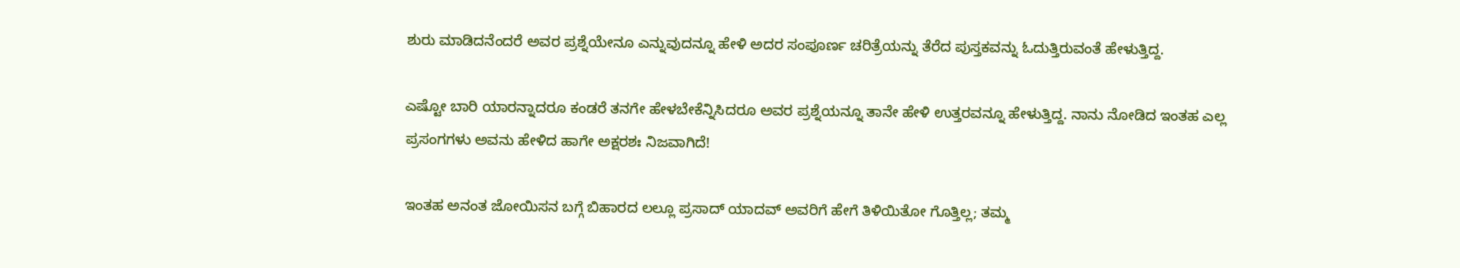ಶುರು ಮಾಡಿದನೆಂದರೆ ಅವರ ಪ್ರಶ್ನೆಯೇನೂ ಎನ್ನುವುದನ್ನೂ ಹೇಳಿ ಅದರ ಸಂಪೂರ್ಣ ಚರಿತ್ರೆಯನ್ನು ತೆರೆದ ಪುಸ್ತಕವನ್ನು ಓದುತ್ತಿರುವಂತೆ ಹೇಳುತ್ತಿದ್ದ.

ಎಷ್ಟೋ ಬಾರಿ ಯಾರನ್ನಾದರೂ ಕಂಡರೆ ತನಗೇ ಹೇಳಬೇಕೆನ್ನಿಸಿದರೂ ಅವರ ಪ್ರಶ್ನೆಯನ್ನೂ ತಾನೇ ಹೇಳಿ ಉತ್ತರವನ್ನೂ ಹೇಳುತ್ತಿದ್ದ. ನಾನು ನೋಡಿದ ಇಂತಹ ಎಲ್ಲ ಪ್ರಸಂಗಗಳು ಅವನು ಹೇಳಿದ ಹಾಗೇ ಅಕ್ಷರಶಃ ನಿಜವಾಗಿದೆ!

ಇಂತಹ ಅನಂತ ಜೋಯಿಸನ ಬಗ್ಗೆ ಬಿಹಾರದ ಲಲ್ಲೂ ಪ್ರಸಾದ್ ಯಾದವ್ ಅವರಿಗೆ ಹೇಗೆ ತಿಳಿಯಿತೋ ಗೊತ್ತಿಲ್ಲ; ತಮ್ಮ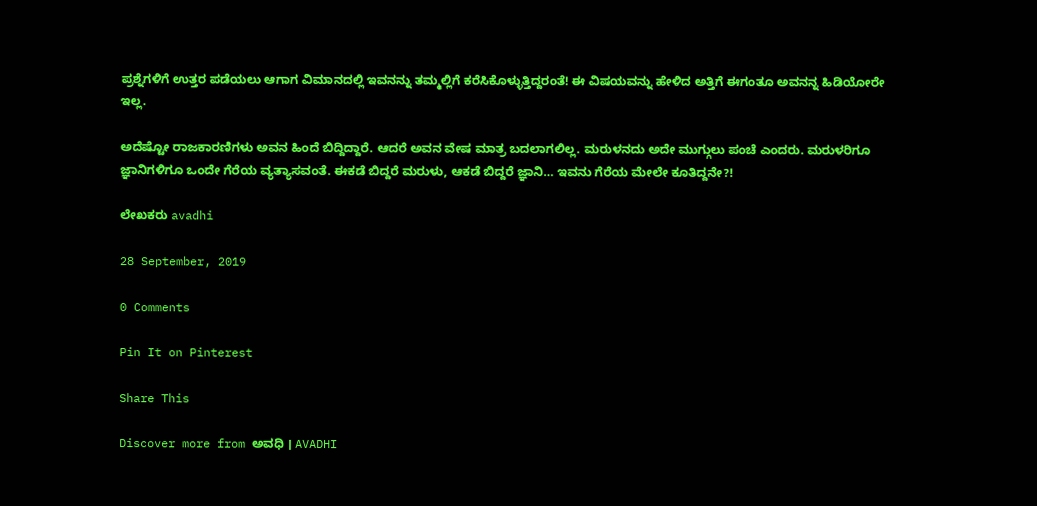ಪ್ರಶ್ನೆಗಳಿಗೆ ಉತ್ತರ ಪಡೆಯಲು ಆಗಾಗ ವಿಮಾನದಲ್ಲಿ ಇವನನ್ನು ತಮ್ಮಲ್ಲಿಗೆ ಕರೆಸಿಕೊಳ್ಳುತ್ತಿದ್ದರಂತೆ! ಈ ವಿಷಯವನ್ನು ಹೇಳಿದ ಅತ್ತಿಗೆ ಈಗಂತೂ ಅವನನ್ನ ಹಿಡಿಯೋರೇ ಇಲ್ಲ.

ಅದೆಷ್ಟೋ ರಾಜಕಾರಣಿಗಳು ಅವನ ಹಿಂದೆ ಬಿದ್ದಿದ್ದಾರೆ. ಆದರೆ ಅವನ ವೇಷ ಮಾತ್ರ ಬದಲಾಗಲಿಲ್ಲ. ಮರುಳನದು ಅದೇ ಮುಗ್ಗುಲು ಪಂಚೆ ಎಂದರು. ಮರುಳರಿಗೂ ಜ್ಞಾನಿಗಳಿಗೂ ಒಂದೇ ಗೆರೆಯ ವ್ಯತ್ಯಾಸವಂತೆ. ಈಕಡೆ ಬಿದ್ದರೆ ಮರುಳು, ಆಕಡೆ ಬಿದ್ದರೆ ಜ್ಞಾನಿ… ಇವನು ಗೆರೆಯ ಮೇಲೇ ಕೂತಿದ್ದನೇ?!

ಲೇಖಕರು avadhi

28 September, 2019

0 Comments

Pin It on Pinterest

Share This

Discover more from ಅವಧಿ । AVADHI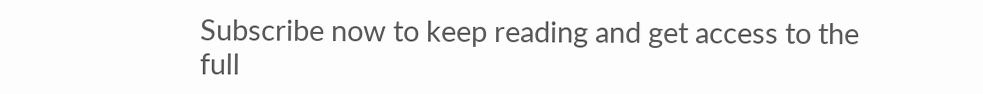Subscribe now to keep reading and get access to the full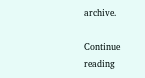archive.

Continue reading